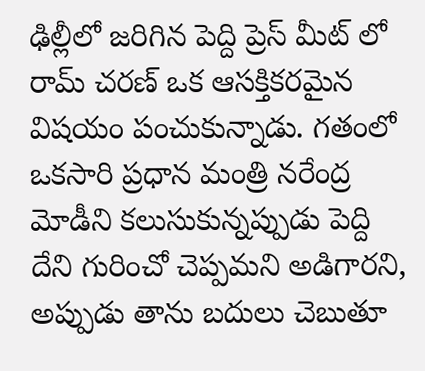ఢిల్లీలో జరిగిన పెద్ది ప్రెస్ మీట్ లో రామ్ చరణ్ ఒక ఆసక్తికరమైన విషయం పంచుకున్నాడు. గతంలో ఒకసారి ప్రధాన మంత్రి నరేంద్ర మోడీని కలుసుకున్నప్పుడు పెద్ది దేని గురించో చెప్పమని అడిగారని, అప్పుడు తాను బదులు చెబుతూ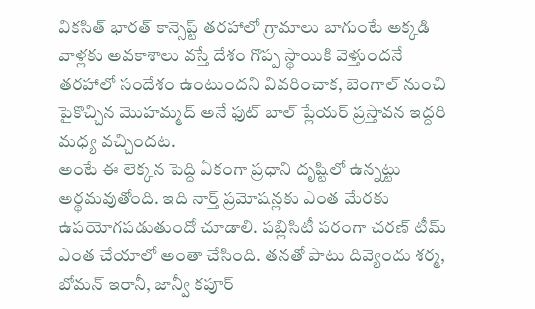వికసిత్ భారత్ కాన్సెప్ట్ తరహాలో గ్రామాలు బాగుంటే అక్కడి వాళ్లకు అవకాశాలు వస్తే దేశం గొప్ప స్థాయికి వెళ్తుందనే తరహాలో సందేశం ఉంటుందని వివరించాక, బెంగాల్ నుంచి పైకొచ్చిన మొహమ్మద్ అనే ఫుట్ బాల్ ప్లేయర్ ప్రస్తావన ఇద్దరి మధ్య వచ్చిందట.
అంటే ఈ లెక్కన పెద్ది ఏకంగా ప్రధాని దృష్టిలో ఉన్నట్టు అర్థమవుతోంది. ఇది నార్త్ ప్రమోషన్లకు ఎంత మేరకు ఉపయోగపడుతుందో చూడాలి. పబ్లిసిటీ పరంగా చరణ్ టీమ్ ఎంత చేయాలో అంతా చేసింది. తనతో పాటు దివ్యెందు శర్మ, బోమన్ ఇరానీ, జాన్వీ కపూర్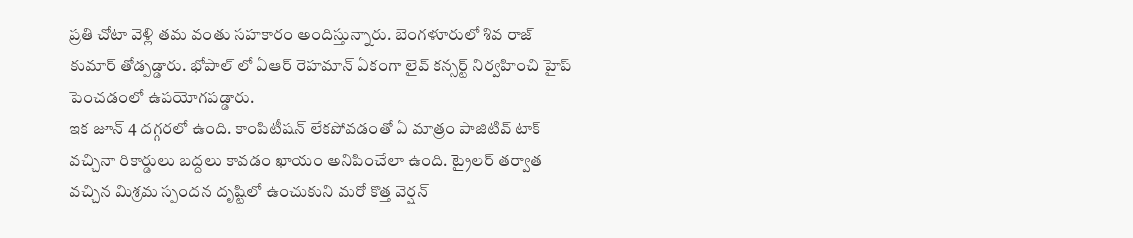ప్రతి చోటా వెళ్లి తమ వంతు సహకారం అందిస్తున్నారు. బెంగళూరులో శివ రాజ్ కుమార్ తోడ్పడ్డారు. భోపాల్ లో ఏఆర్ రెహమాన్ ఏకంగా లైవ్ కన్సర్ట్ నిర్వహించి హైప్ పెంచడంలో ఉపయోగపడ్డారు.
ఇక జూన్ 4 దగ్గరలో ఉంది. కాంపిటీషన్ లేకపోవడంతో ఏ మాత్రం పాజిటివ్ టాక్ వచ్చినా రికార్డులు బద్దలు కావడం ఖాయం అనిపించేలా ఉంది. ట్రైలర్ తర్వాత వచ్చిన మిశ్రమ స్పందన దృష్టిలో ఉంచుకుని మరో కొత్త వెర్షన్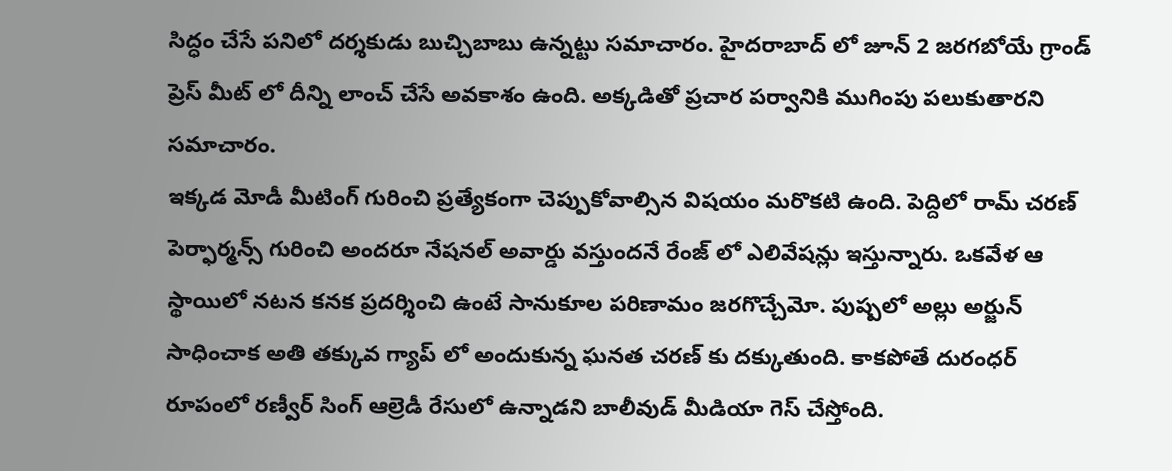సిద్ధం చేసే పనిలో దర్శకుడు బుచ్చిబాబు ఉన్నట్టు సమాచారం. హైదరాబాద్ లో జూన్ 2 జరగబోయే గ్రాండ్ ప్రెస్ మీట్ లో దీన్ని లాంచ్ చేసే అవకాశం ఉంది. అక్కడితో ప్రచార పర్వానికి ముగింపు పలుకుతారని సమాచారం.
ఇక్కడ మోడీ మీటింగ్ గురించి ప్రత్యేకంగా చెప్పుకోవాల్సిన విషయం మరొకటి ఉంది. పెద్దిలో రామ్ చరణ్ పెర్ఫార్మన్స్ గురించి అందరూ నేషనల్ అవార్డు వస్తుందనే రేంజ్ లో ఎలివేషన్లు ఇస్తున్నారు. ఒకవేళ ఆ స్థాయిలో నటన కనక ప్రదర్శించి ఉంటే సానుకూల పరిణామం జరగొచ్చేమో. పుష్పలో అల్లు అర్జున్ సాధించాక అతి తక్కువ గ్యాప్ లో అందుకున్న ఘనత చరణ్ కు దక్కుతుంది. కాకపోతే దురంధర్ రూపంలో రణ్వీర్ సింగ్ ఆల్రెడీ రేసులో ఉన్నాడని బాలీవుడ్ మీడియా గెస్ చేస్తోంది.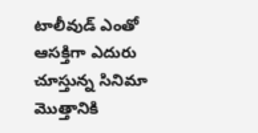టాలీవుడ్ ఎంతో ఆసక్తిగా ఎదురు చూస్తున్న సినిమా మొత్తానికి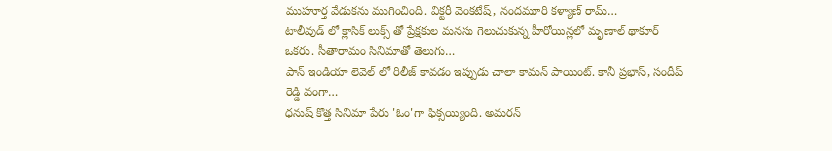ముహూర్త వేడుకను ముగించింది. విక్టరీ వెంకటేష్, నందమూరి కళ్యాణ్ రామ్…
టాలీవుడ్ లో క్లాసిక్ లుక్స్ తో ప్రేక్షకుల మనసు గెలుచుకున్న హీరోయిన్లలో మృణాల్ థాకూర్ ఒకరు. సీతారామం సినిమాతో తెలుగు…
పాన్ ఇండియా లెవెల్ లో రిలీజ్ కావడం ఇప్పుడు చాలా కామన్ పాయింట్. కానీ ప్రభాస్, సందీప్ రెడ్డి వంగా…
ధనుష్ కొత్త సినిమా పేరు 'ఓం'గా ఫిక్సయ్యింది. అమరన్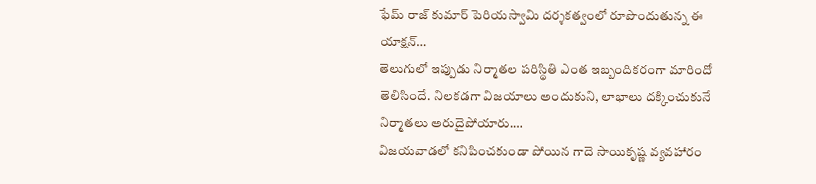ఫేమ్ రాజ్ కుమార్ పెరియస్వామి దర్శకత్వంలో రూపొందుతున్న ఈ యాక్షన్…
తెలుగులో ఇప్పుడు నిర్మాతల పరిస్థితి ఎంత ఇబ్బందికరంగా మారిందో తెలిసిందే. నిలకడగా విజయాలు అందుకుని, లాభాలు దక్కించుకునే నిర్మాతలు అరుదైపోయారు.…
విజయవాడలో కనిపించకుండా పోయిన గాదె సాయికృష్ణ వ్యవహారం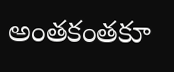అంతకంతకూ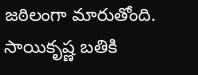జఠిలంగా మారుతోంది. సాయికృష్ణ బతికి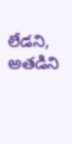లేడని, అతడిని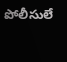పోలీసులే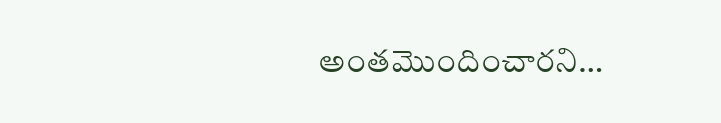అంతమొందించారని…